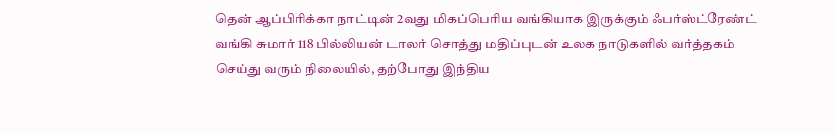தென் ஆப்பிரிக்கா நாட்டின் 2வது மிகப்பெரிய வங்கியாக இருக்கும் ஃபர்ஸ்ட்ரேண்ட் வங்கி சுமார் 118 பில்லியன் டாலர் சொத்து மதிப்புடன் உலக நாடுகளில் வர்த்தகம் செய்து வரும் நிலையில், தற்போது இந்திய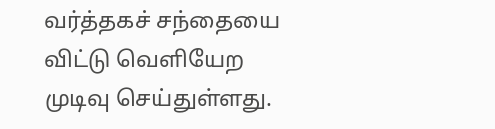வர்த்தகச் சந்தையை விட்டு வெளியேற முடிவு செய்துள்ளது.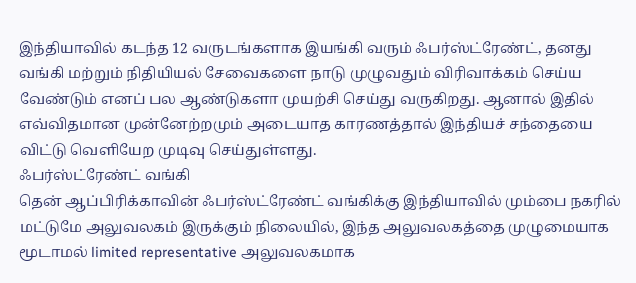இந்தியாவில் கடந்த 12 வருடங்களாக இயங்கி வரும் ஃபர்ஸ்ட்ரேண்ட், தனது வங்கி மற்றும் நிதியியல் சேவைகளை நாடு முழுவதும் விரிவாக்கம் செய்ய வேண்டும் எனப் பல ஆண்டுகளா முயற்சி செய்து வருகிறது. ஆனால் இதில் எவ்விதமான முன்னேற்றமும் அடையாத காரணத்தால் இந்தியச் சந்தையை விட்டு வெளியேற முடிவு செய்துள்ளது.
ஃபர்ஸ்ட்ரேண்ட் வங்கி
தென் ஆப்பிரிக்காவின் ஃபர்ஸ்ட்ரேண்ட் வங்கிக்கு இந்தியாவில் மும்பை நகரில் மட்டுமே அலுவலகம் இருக்கும் நிலையில், இந்த அலுவலகத்தை முழுமையாக மூடாமல் limited representative அலுவலகமாக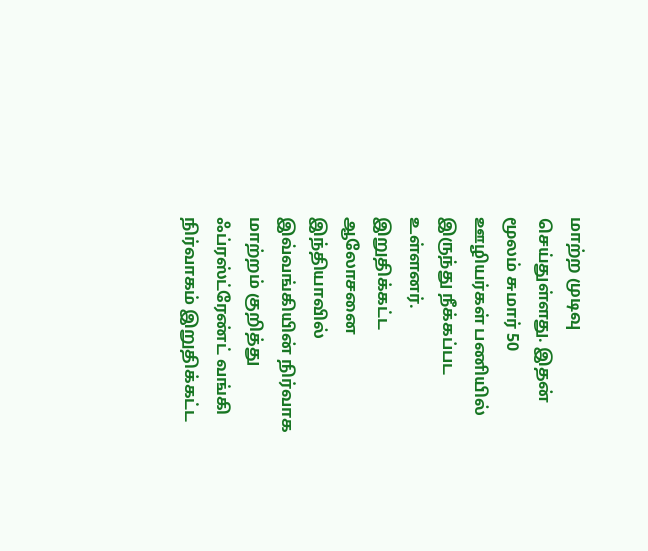மாற்ற முடிவு செய்துள்ளது. இதன் மூலம் சுமார் 50 ஊழியர்கள் பணியில் இருந்து நீக்கப்பட உள்ளனர்.
இறுதிக்கட்ட ஆலோசனை
இந்தியாவில் இவ்வங்கியின் நிர்வாக மாற்றம் குறித்து ஃப்ரஸ்ட்ரேண்ட் வங்கி நிர்வாகம் இறுதிக்கட்ட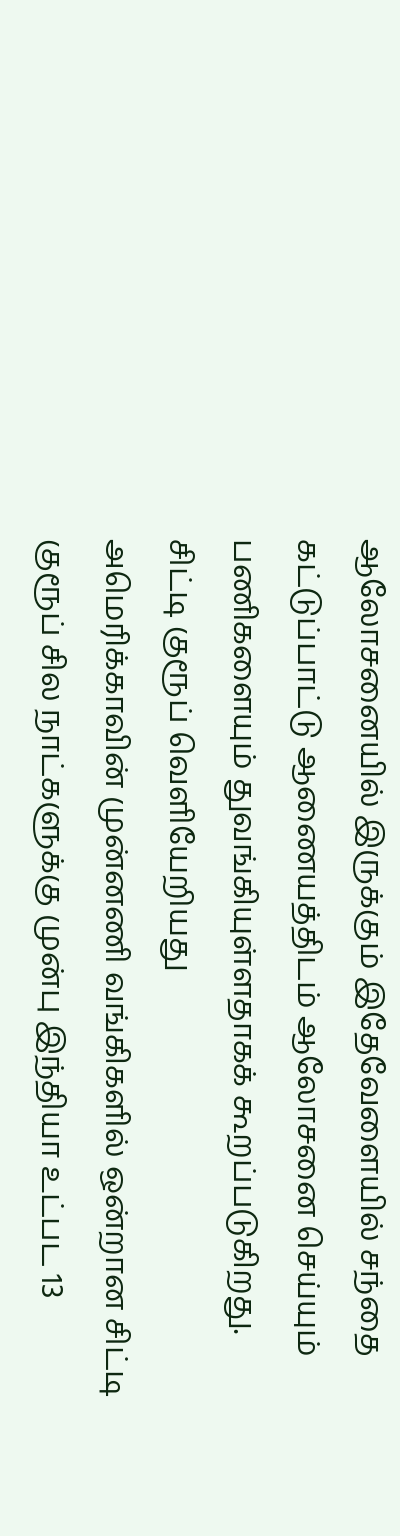ஆலோசனையில் இருக்கும் இதேவேளையில் சந்தை கட்டுப்பாட்டு ஆணையத்திடம் ஆலோசனை செய்யும் பணிகளையும் துவங்கியுள்ளதாகக் கூறப்படுகிறது.
சிட்டி குரூப் வெளியேறியது
அமெரிக்காவின் முன்னணி வங்கிகளில் ஒன்றான சிட்டி குரூப் சில நாட்களுக்கு முன்பு இந்தியா உட்பட 13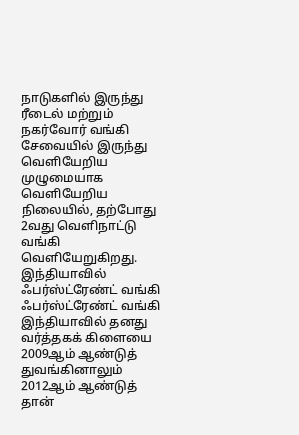நாடுகளில் இருந்து ரீடைல் மற்றும் நகர்வோர் வங்கி சேவையில் இருந்து வெளியேறிய முழுமையாக வெளியேறிய நிலையில், தற்போது 2வது வெளிநாட்டு வங்கி வெளியேறுகிறது.
இந்தியாவில் ஃபர்ஸ்ட்ரேண்ட் வங்கி
ஃபர்ஸ்ட்ரேண்ட் வங்கி இந்தியாவில் தனது வர்த்தகக் கிளையை 2009ஆம் ஆண்டுத் துவங்கினாலும் 2012ஆம் ஆண்டுத் தான்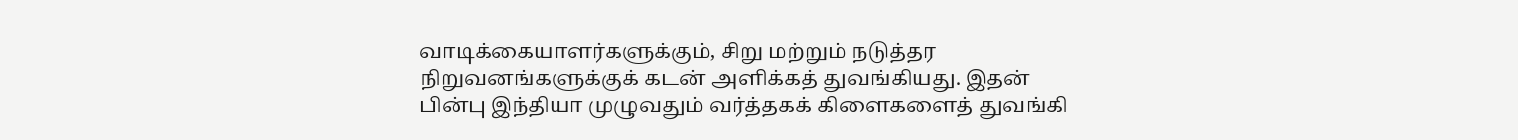வாடிக்கையாளர்களுக்கும், சிறு மற்றும் நடுத்தர நிறுவனங்களுக்குக் கடன் அளிக்கத் துவங்கியது. இதன் பின்பு இந்தியா முழுவதும் வர்த்தகக் கிளைகளைத் துவங்கி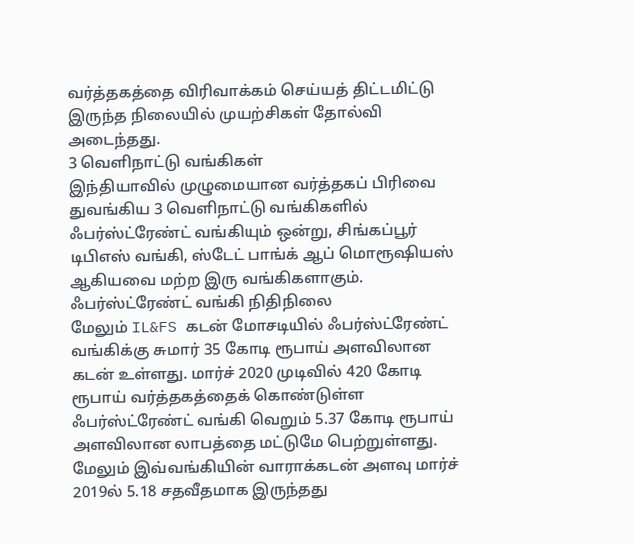வர்த்தகத்தை விரிவாக்கம் செய்யத் திட்டமிட்டு இருந்த நிலையில் முயற்சிகள் தோல்வி அடைந்தது.
3 வெளிநாட்டு வங்கிகள்
இந்தியாவில் முழுமையான வர்த்தகப் பிரிவை துவங்கிய 3 வெளிநாட்டு வங்கிகளில் ஃபர்ஸ்ட்ரேண்ட் வங்கியும் ஒன்று, சிங்கப்பூர் டிபிஎஸ் வங்கி, ஸ்டேட் பாங்க் ஆப் மொரூஷியஸ் ஆகியவை மற்ற இரு வங்கிகளாகும்.
ஃபர்ஸ்ட்ரேண்ட் வங்கி நிதிநிலை
மேலும் IL&FS கடன் மோசடியில் ஃபர்ஸ்ட்ரேண்ட் வங்கிக்கு சுமார் 35 கோடி ரூபாய் அளவிலான கடன் உள்ளது. மார்ச் 2020 முடிவில் 420 கோடி ரூபாய் வர்த்தகத்தைக் கொண்டுள்ள ஃபர்ஸ்ட்ரேண்ட் வங்கி வெறும் 5.37 கோடி ரூபாய் அளவிலான லாபத்தை மட்டுமே பெற்றுள்ளது. மேலும் இவ்வங்கியின் வாராக்கடன் அளவு மார்ச் 2019ல் 5.18 சதவீதமாக இருந்தது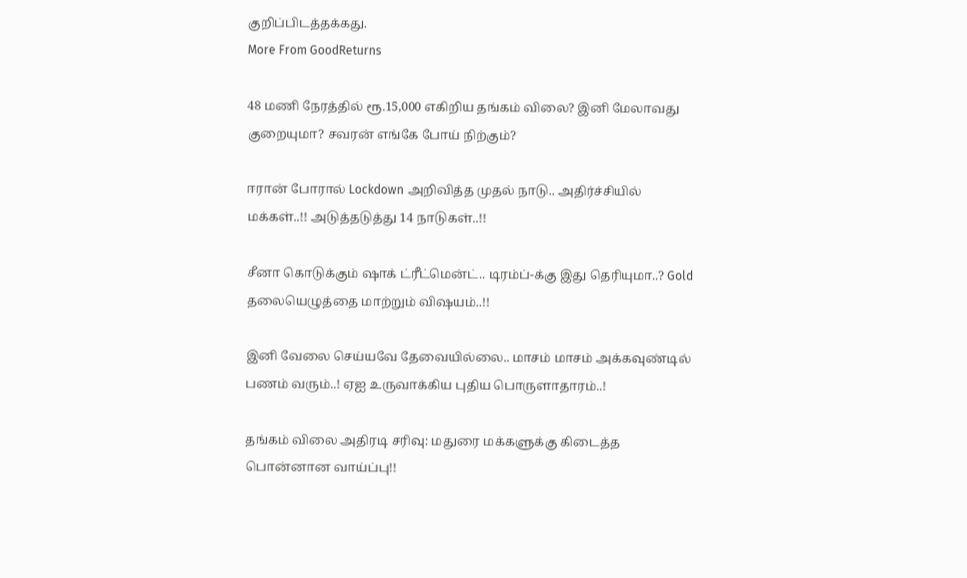குறிப்பிடத்தக்கது.
More From GoodReturns

48 மணி நேரத்தில் ரூ.15,000 எகிறிய தங்கம் விலை? இனி மேலாவது குறையுமா? சவரன் எங்கே போய் நிற்கும்?

ஈரான் போரால் Lockdown அறிவித்த முதல் நாடு.. அதிர்ச்சியில் மக்கள்..!! அடுத்தடுத்து 14 நாடுகள்..!!

சீனா கொடுக்கும் ஷாக் ட்ரீட்மென்ட்.. டிரம்ப்-க்கு இது தெரியுமா..? Gold தலையெழுத்தை மாற்றும் விஷயம்..!!

இனி வேலை செய்யவே தேவையில்லை.. மாசம் மாசம் அக்கவுண்டில் பணம் வரும்..! ஏஐ உருவாக்கிய புதிய பொருளாதாரம்..!

தங்கம் விலை அதிரடி சரிவு: மதுரை மக்களுக்கு கிடைத்த பொன்னான வாய்ப்பு!!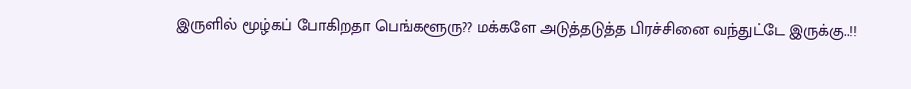இருளில் மூழ்கப் போகிறதா பெங்களூரு?? மக்களே அடுத்தடுத்த பிரச்சினை வந்துட்டே இருக்கு..!!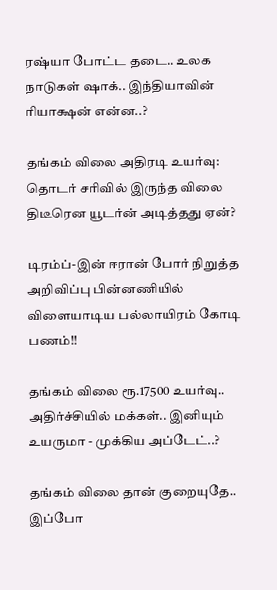ரஷ்யா போட்ட தடை.. உலக நாடுகள் ஷாக்.. இந்தியாவின் ரியாக்ஷன் என்ன..?

தங்கம் விலை அதிரடி உயர்வு: தொடர் சரிவில் இருந்த விலை திடீரென யூடர்ன் அடித்தது ஏன்?

டிரம்ப்-இன் ஈரான் போர் நிறுத்த அறிவிப்பு பின்னணியில் விளையாடிய பல்லாயிரம் கோடி பணம்!!

தங்கம் விலை ரூ.17500 உயர்வு.. அதிர்ச்சியில் மக்கள்.. இனியும் உயருமா - முக்கிய அப்டேட்..?

தங்கம் விலை தான் குறையுதே.. இப்போ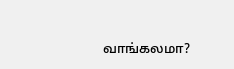வாங்கலமா?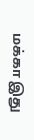மக்கா இது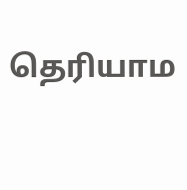தெரியாம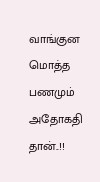வாங்குன மொத்த பணமும் அதோகதி தான்..!!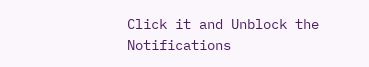Click it and Unblock the Notifications